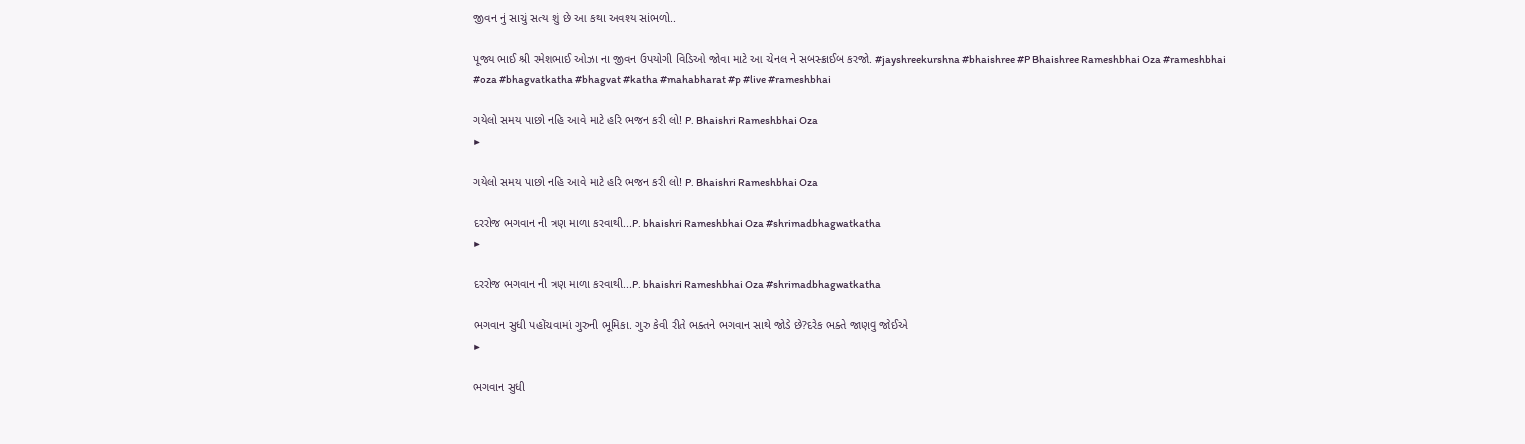જીવન નું સાચું સત્ય શું છે આ કથા અવશ્ય સાંભળો..

પૂજ્ય ભાઈ શ્રી રમેશભાઈ ઓઝા ના જીવન ઉપયોગી વિડિઓ જોવા માટે આ ચેનલ ને સબસ્ક્રાઈબ કરજો. #jayshreekurshna #bhaishree #P Bhaishree Rameshbhai Oza #rameshbhai #oza #bhagvatkatha #bhagvat #katha #mahabharat #p #live #rameshbhai

ગયેલો સમય પાછો નહિ આવે માટે હરિ ભજન કરી લો! P. Bhaishri Rameshbhai Oza
▶

ગયેલો સમય પાછો નહિ આવે માટે હરિ ભજન કરી લો! P. Bhaishri Rameshbhai Oza

દરરોજ ભગવાન ની ત્રણ માળા કરવાથી...P. bhaishri Rameshbhai Oza #shrimadbhagwatkatha
▶

દરરોજ ભગવાન ની ત્રણ માળા કરવાથી...P. bhaishri Rameshbhai Oza #shrimadbhagwatkatha

ભગવાન સુધી પહોંચવામાં ગુરુની ભૂમિકા. ગુરુ કેવી રીતે ભક્તને ભગવાન સાથે જોડે છે?દરેક ભક્તે જાણવુ જોઈએ
▶

ભગવાન સુધી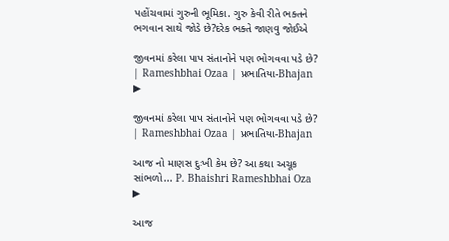પહોંચવામાં ગુરુની ભૂમિકા. ગુરુ કેવી રીતે ભક્તને ભગવાન સાથે જોડે છે?દરેક ભક્તે જાણવુ જોઈએ

જીવનમાં કરેલા પાપ સંતાનોને પણ ભોગવવા પડે છે? | Rameshbhai Ozaa | પ્રભાતિયા-Bhajan
▶

જીવનમાં કરેલા પાપ સંતાનોને પણ ભોગવવા પડે છે? | Rameshbhai Ozaa | પ્રભાતિયા-Bhajan

આજ નો માણસ દુઃખી કેમ છે? આ કથા અચૂક સાંભળો... P. Bhaishri Rameshbhai Oza
▶

આજ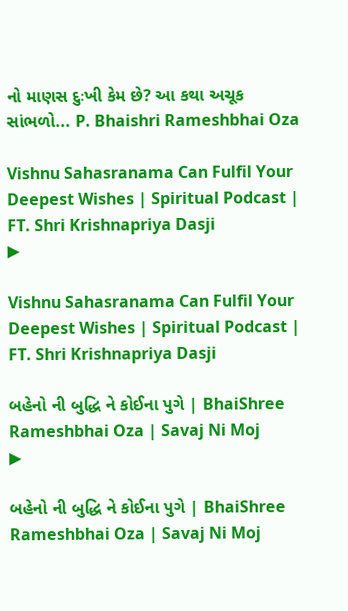નો માણસ દુઃખી કેમ છે? આ કથા અચૂક સાંભળો... P. Bhaishri Rameshbhai Oza

Vishnu Sahasranama Can Fulfil Your Deepest Wishes | Spiritual Podcast | FT. Shri Krishnapriya Dasji
▶

Vishnu Sahasranama Can Fulfil Your Deepest Wishes | Spiritual Podcast | FT. Shri Krishnapriya Dasji

બહેનો ની બુદ્ધિ ને કોઈના પુગે | BhaiShree Rameshbhai Oza | Savaj Ni Moj
▶

બહેનો ની બુદ્ધિ ને કોઈના પુગે | BhaiShree Rameshbhai Oza | Savaj Ni Moj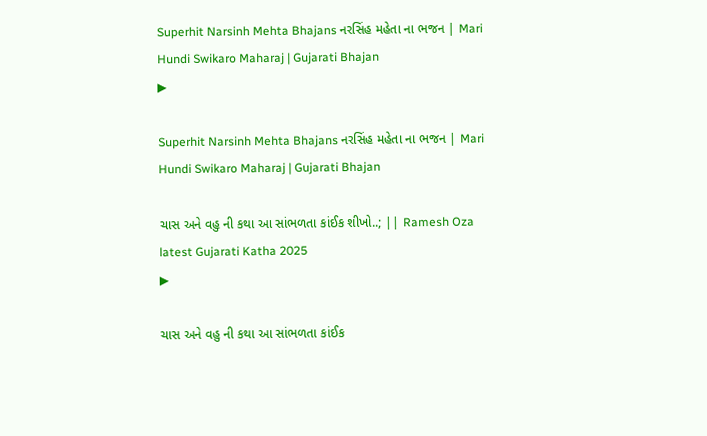Superhit Narsinh Mehta Bhajans નરસિંહ મહેતા ના ભજન | Mari Hundi Swikaro Maharaj | Gujarati Bhajan
▶

Superhit Narsinh Mehta Bhajans નરસિંહ મહેતા ના ભજન | Mari Hundi Swikaro Maharaj | Gujarati Bhajan

ચાસ અને વહુ ની કથા આ સાંભળતા કાંઈક શીખો..; || Ramesh Oza latest Gujarati Katha 2025
▶

ચાસ અને વહુ ની કથા આ સાંભળતા કાંઈક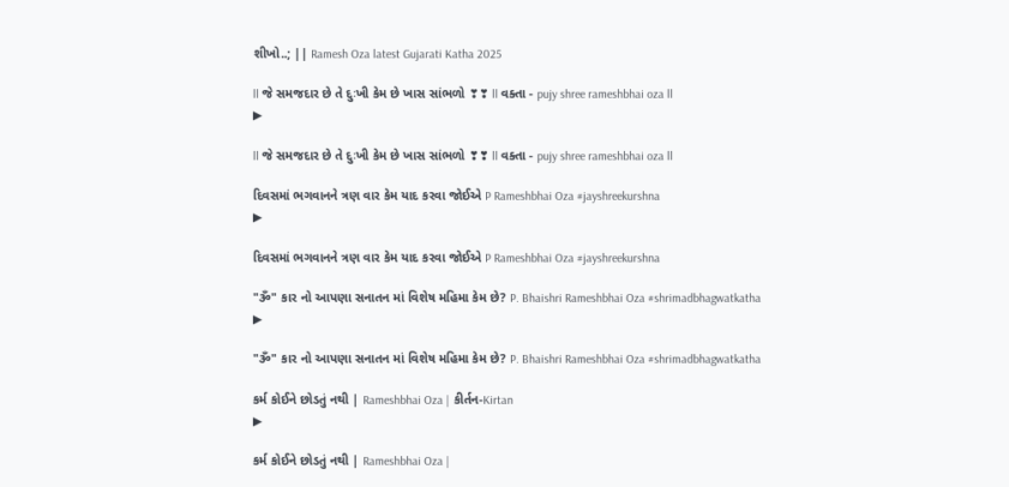શીખો..; || Ramesh Oza latest Gujarati Katha 2025

ll જે સમજદાર છે તે દુઃખી કેમ છે ખાસ સાંભળો ❣❣ ll વક્તા - pujy shree rameshbhai oza ll
▶

ll જે સમજદાર છે તે દુઃખી કેમ છે ખાસ સાંભળો ❣❣ ll વક્તા - pujy shree rameshbhai oza ll

દિવસમાં ભગવાનને ત્રણ વાર કેમ યાદ કરવા જોઈએ P Rameshbhai Oza #jayshreekurshna
▶

દિવસમાં ભગવાનને ત્રણ વાર કેમ યાદ કરવા જોઈએ P Rameshbhai Oza #jayshreekurshna

"ૐ" કાર નો આપણા સનાતન માં વિશેષ મહિમા કેમ છે? P. Bhaishri Rameshbhai Oza #shrimadbhagwatkatha
▶

"ૐ" કાર નો આપણા સનાતન માં વિશેષ મહિમા કેમ છે? P. Bhaishri Rameshbhai Oza #shrimadbhagwatkatha

કર્મ કોઈને છોડતું નથી | Rameshbhai Oza | કીર્તન-Kirtan
▶

કર્મ કોઈને છોડતું નથી | Rameshbhai Oza |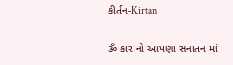કીર્તન-Kirtan

ૐ કાર નો આપણા સનાતન માં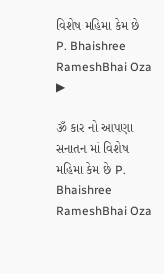વિશેષ મહિમા કેમ છે P. Bhaishree RameshBhai Oza
▶

ૐ કાર નો આપણા સનાતન માં વિશેષ મહિમા કેમ છે P. Bhaishree RameshBhai Oza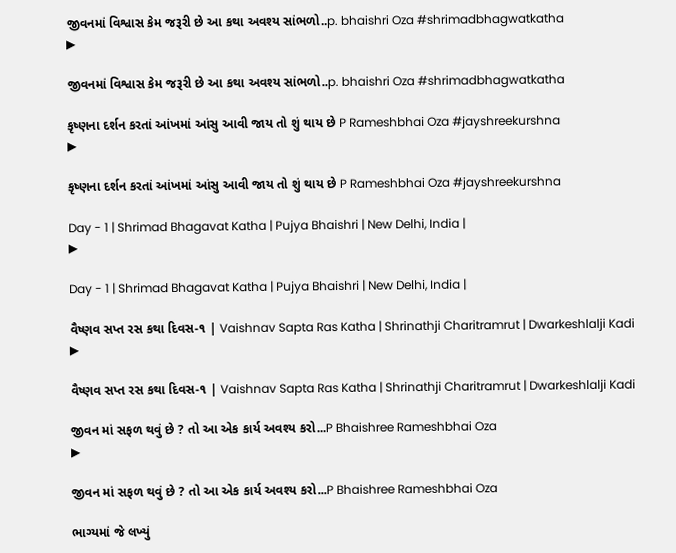જીવનમાં વિશ્વાસ કેમ જરૂરી છે આ કથા અવશ્ય સાંભળો..p. bhaishri Oza #shrimadbhagwatkatha
▶

જીવનમાં વિશ્વાસ કેમ જરૂરી છે આ કથા અવશ્ય સાંભળો..p. bhaishri Oza #shrimadbhagwatkatha

કૃષ્ણના દર્શન કરતાં આંખમાં આંસુ આવી જાય તો શું થાય છે P Rameshbhai Oza #jayshreekurshna
▶

કૃષ્ણના દર્શન કરતાં આંખમાં આંસુ આવી જાય તો શું થાય છે P Rameshbhai Oza #jayshreekurshna

Day - 1 | Shrimad Bhagavat Katha | Pujya Bhaishri | New Delhi, India |
▶

Day - 1 | Shrimad Bhagavat Katha | Pujya Bhaishri | New Delhi, India |

વૈષ્ણવ સપ્ત રસ કથા દિવસ-૧ | Vaishnav Sapta Ras Katha | Shrinathji Charitramrut | Dwarkeshlalji Kadi
▶

વૈષ્ણવ સપ્ત રસ કથા દિવસ-૧ | Vaishnav Sapta Ras Katha | Shrinathji Charitramrut | Dwarkeshlalji Kadi

જીવન માં સફળ થવું છે ? તો આ એક કાર્ય અવશ્ય કરો...P Bhaishree Rameshbhai Oza
▶

જીવન માં સફળ થવું છે ? તો આ એક કાર્ય અવશ્ય કરો...P Bhaishree Rameshbhai Oza

ભાગ્યમાં જે લખ્યું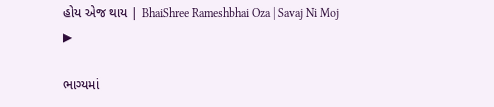હોય એજ થાય | BhaiShree Rameshbhai Oza | Savaj Ni Moj
▶

ભાગ્યમાં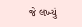જે લખ્યું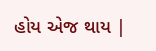હોય એજ થાય |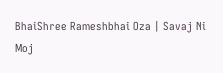BhaiShree Rameshbhai Oza | Savaj Ni Moj